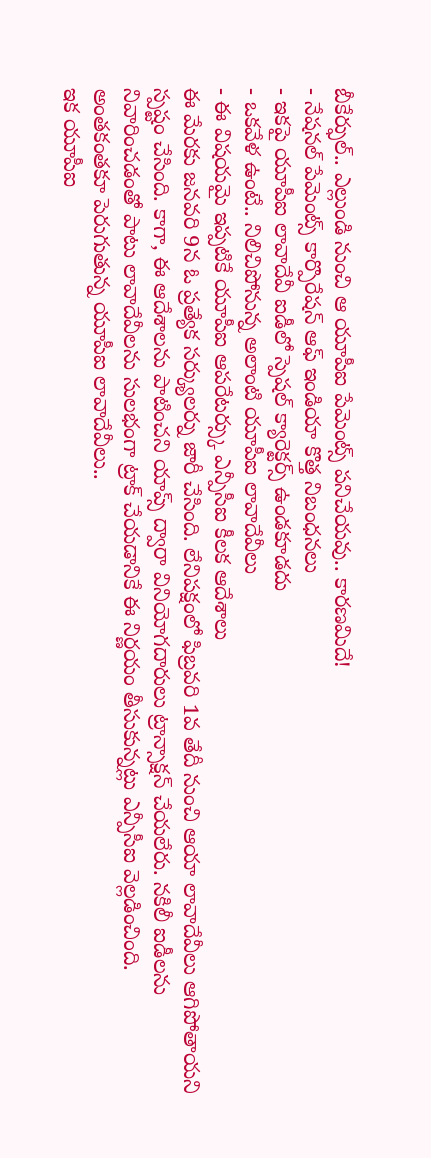బీకేర్ఫుల్.. ఎల్లుండి నుంచి ఆ యూపీఐ పేమెంట్స్ పనిచేయవు.. కారణమిదే!
- నేషనల్ పేమెంట్స్ కార్పొరేషన్ ఆఫ్ ఇండియా కొత్త నిబంధనలు
- ఇకపై యూపీఐ లావాదేవీ ఐడీలో స్పెషల్ క్యారెక్టర్స్ ఉండకూడదు
- ఒకవేళ ఉంటే.. నిలిచిపోనున్న అలాంటి యూపీఐ లావాదేవీలు
- ఈ విషయమై ఇప్పటికే యూపీఐ ఆపరేటర్స్కు ఎన్పీసీఐ కీలక ఆదేశాలు
ఈ మేరకు జనవరి 9న ఓ ప్రత్యేక సర్క్యులర్ను జారీ చేసింది. లేనిపక్షంలో ఫిబ్రవరి 1వ తేదీ నుంచి ఆయా లావాదేవీలు ఆగిపోతాయని స్పష్టం చేసింది. కాగా, ఈ ఆదేశాలను పాటించని యాప్స్ ద్వారా వినియోగదారులు ట్రాన్సాక్షన్ చేయలేరు. నకిలీ ఐడీలను నివారించడంతో పాటు లావాదేవీలను సులభంగా ట్రాక్ చేయడానికే ఈ నిర్ణయం తీసుకున్నట్లు ఎన్పీసీఐ వెల్లడించింది.
అంతకంతకూ పెరుగుతున్న యూపీఐ లావాదేవీలు..
ఇక యూపీఐ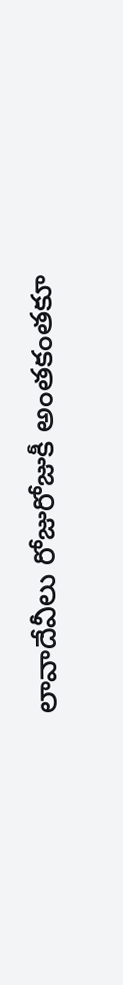లావాదేవీలు రోజురోజుకీ అంతకంతకూ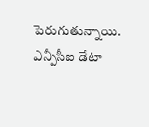పెరుగుతున్నాయి. ఎన్పీసీఐ డేటా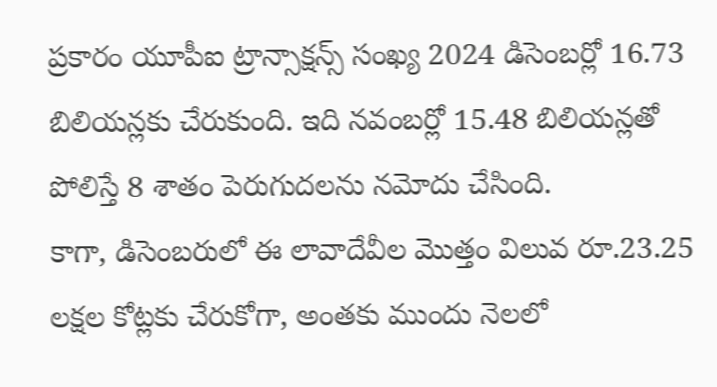ప్రకారం యూపీఐ ట్రాన్సాక్షన్స్ సంఖ్య 2024 డిసెంబర్లో 16.73 బిలియన్లకు చేరుకుంది. ఇది నవంబర్లో 15.48 బిలియన్లతో పోలిస్తే 8 శాతం పెరుగుదలను నమోదు చేసింది.
కాగా, డిసెంబరులో ఈ లావాదేవీల మొత్తం విలువ రూ.23.25 లక్షల కోట్లకు చేరుకోగా, అంతకు ముందు నెలలో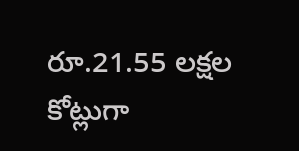రూ.21.55 లక్షల కోట్లుగా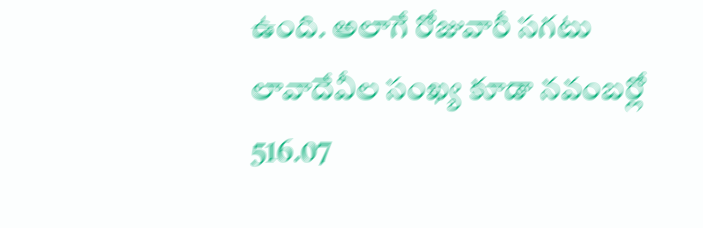ఉంది. అలాగే రోజువారీ సగటు లావాదేవీల సంఖ్య కూడా నవంబర్లో 516.07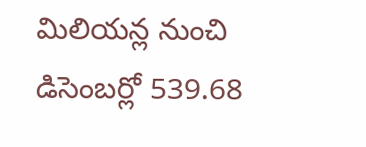మిలియన్ల నుంచి డిసెంబర్లో 539.68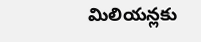మిలియన్లకు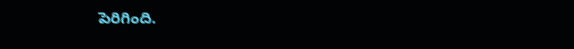పెరిగింది.